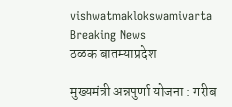vishwatmaklokswamivarta
Breaking News
ठळक बातम्याप्रदेश

मुख्यमंत्री अन्नपुर्णा योजना : गरीब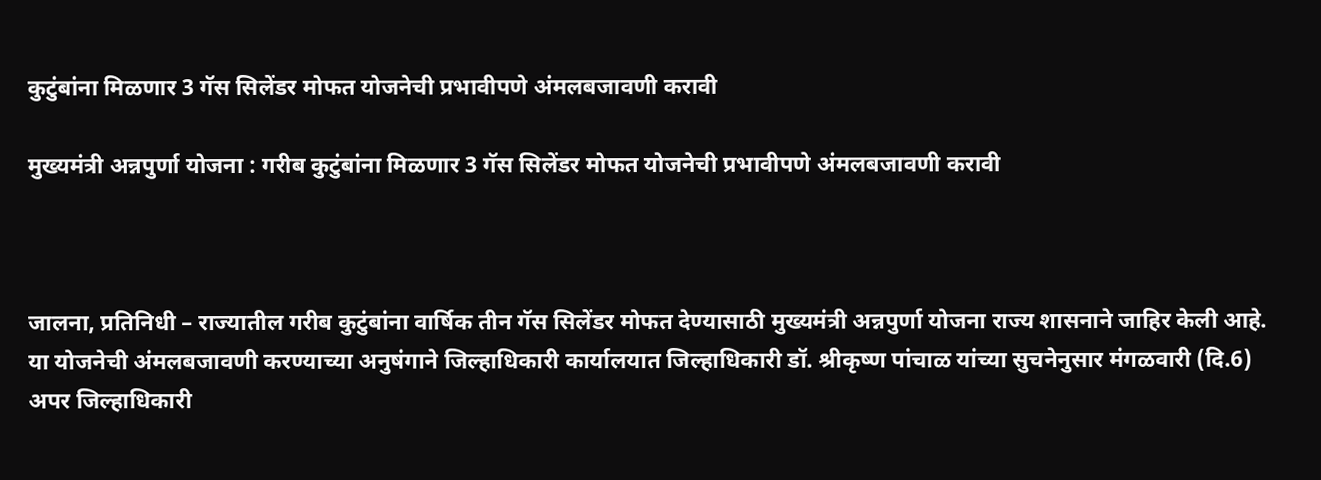कुटुंबांना मिळणार 3 गॅस सिलेंडर मोफत योजनेची प्रभावीपणे अंमलबजावणी करावी

मुख्यमंत्री अन्नपुर्णा योजना : गरीब कुटुंबांना मिळणार 3 गॅस सिलेंडर मोफत योजनेची प्रभावीपणे अंमलबजावणी करावी



जालना, प्रतिनिधी – राज्यातील गरीब कुटुंबांना वार्षिक तीन गॅस सिलेंडर मोफत देण्यासाठी मुख्यमंत्री अन्नपुर्णा योजना राज्य शासनाने जाहिर केली आहे. या योजनेची अंमलबजावणी करण्याच्या अनुषंगाने जिल्हाधिकारी कार्यालयात जिल्हाधिकारी डॉ. श्रीकृष्ण पांचाळ यांच्या सुचनेनुसार मंगळवारी (दि.6) अपर जिल्हाधिकारी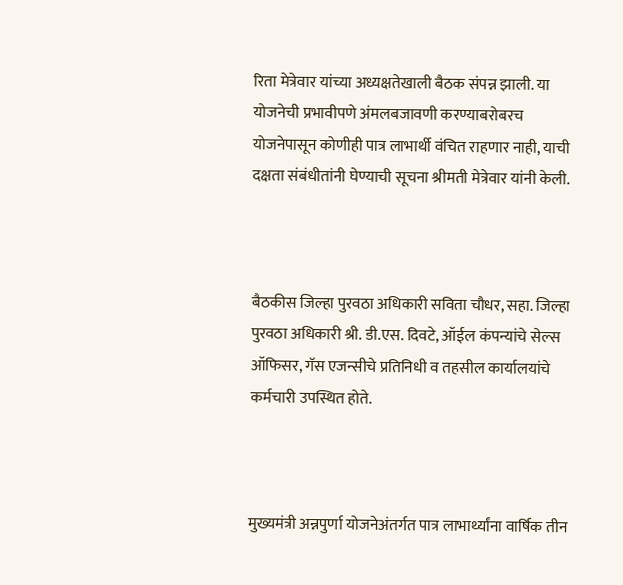रिता मेत्रेवार यांच्या अध्यक्षतेखाली बैठक संपन्न झाली. या योजनेची प्रभावीपणे अंमलबजावणी करण्याबरोबरच योजनेपासून कोणीही पात्र लाभार्थी वंचित राहणार नाही, याची दक्षता संबंधीतांनी घेण्याची सूचना श्रीमती मेत्रेवार यांनी केली.



बैठकीस जिल्हा पुरवठा अधिकारी सविता चौधर, सहा. जिल्हा पुरवठा अधिकारी श्री. डी.एस. दिवटे, ऑईल कंपन्यांचे सेल्स ऑफिसर, गॅस एजन्सीचे प्रतिनिधी व तहसील कार्यालयांचे कर्मचारी उपस्थित होते.



मुख्यमंत्री अन्नपुर्णा योजनेअंतर्गत पात्र लाभार्थ्यांना वार्षिक तीन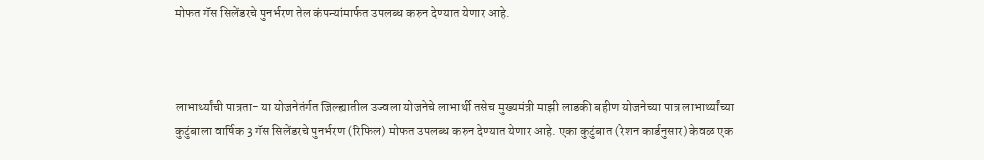मोफत गॅस सिलेंडरचे पुनर्भरण तेल कंपन्यांमार्फत उपलब्ध करुन देण्यात येणार आहे.



लाभार्थ्यांची पात्रता- या योजनेतंर्गत जिल्ह्यातील उज्वला योजनेचे लाभार्थी तसेच मुख्यमंत्री माझी लाडकी बहीण योजनेच्या पात्र लाभार्थ्यांच्या कुटुंबाला वार्षिक 3 गॅस सिलेंडरचे पुनर्भरण (रिफिल) मोफत उपलब्ध करुन देण्यात येणार आहे. एका कुटुंबात (रेशन कार्डनुसार) केवळ एक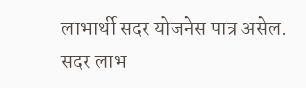लाभार्थी सदर योजनेस पात्र असेल. सदर लाभ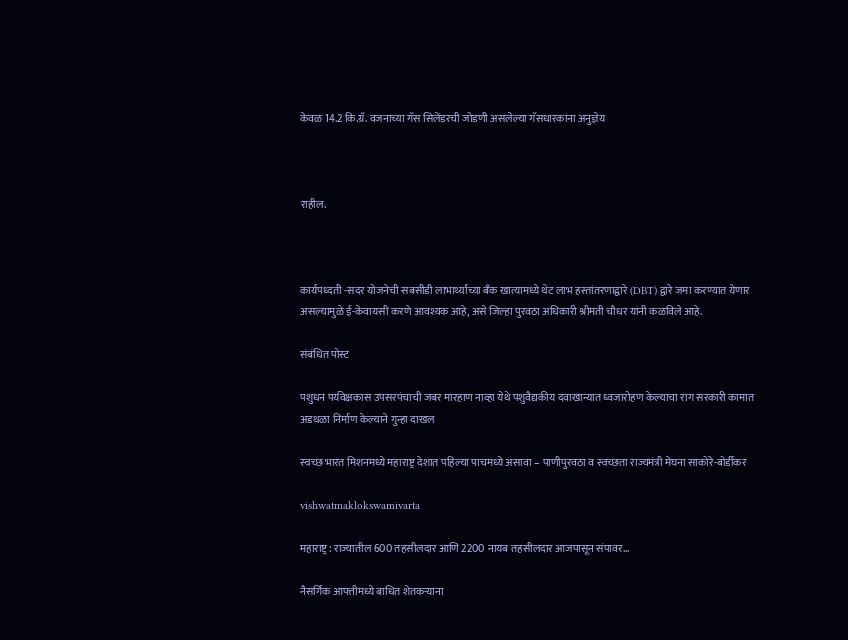केवळ 14.2 कि.ग्रॅ. वजनाच्या गॅस सिलेंडरची जोडणी असलेल्या गॅसधारकांना अनुज्ञेय



राहील.



कार्यपध्दती -सदर योजनेची सबसीडी लाभार्थ्यांच्या बँक खात्यामध्ये थेट लाभ हस्तांतरणाद्वारे (DBT) द्वारे जमा करण्यात येणार असल्यामुळे ई-केवायसी करणे आवश्यक आहे, असे जिल्हा पुरवठा अधिकारी श्रीमती चौधर यांनी कळविले आहे.

संबंधित पोस्ट

पशुधन पर्यवेक्षकास उपसरपंचाची जबर मारहाण नाव्हा येथे पशुवैद्यकीय दवाखान्यात ध्वजारोहण केल्याचा राग सरकारी कामात अडथळा निर्माण केल्याने गुन्हा दाखल

स्वच्छ भारत मिशनमध्ये महाराष्ट्र देशात पहिल्या पाचमध्ये असावा – पाणीपुरवठा व स्वच्छता राज्यमंत्री मेघना साकोरे-बोर्डीकर

vishwatmaklokswamivarta

महाराष्ट्र : राज्यातील 600 तहसीलदार आणि 2200 नायब तहसीलदार आजपासून संपावर…

नैसर्गिक आपत्तीमध्ये बाधित शेतकऱ्याना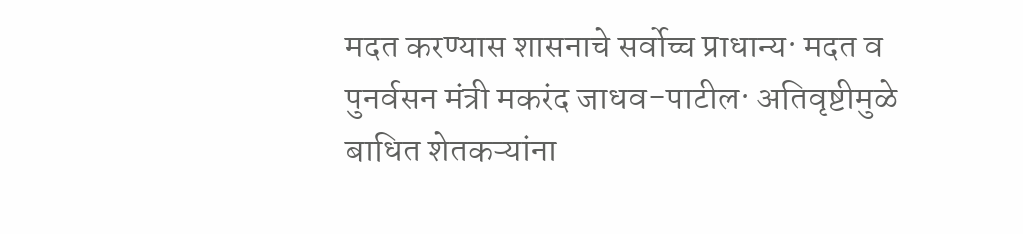मदत करण्यास शासनाचे सर्वोच्च प्राधान्य· मदत व पुनर्वसन मंत्री मकरंद जाधव-पाटील· अतिवृष्टीमुळे बाधित शेतकऱ्यांना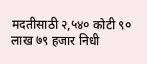मदतीसाठी २,५४० कोटी ९० लाख ७९ हजार निधी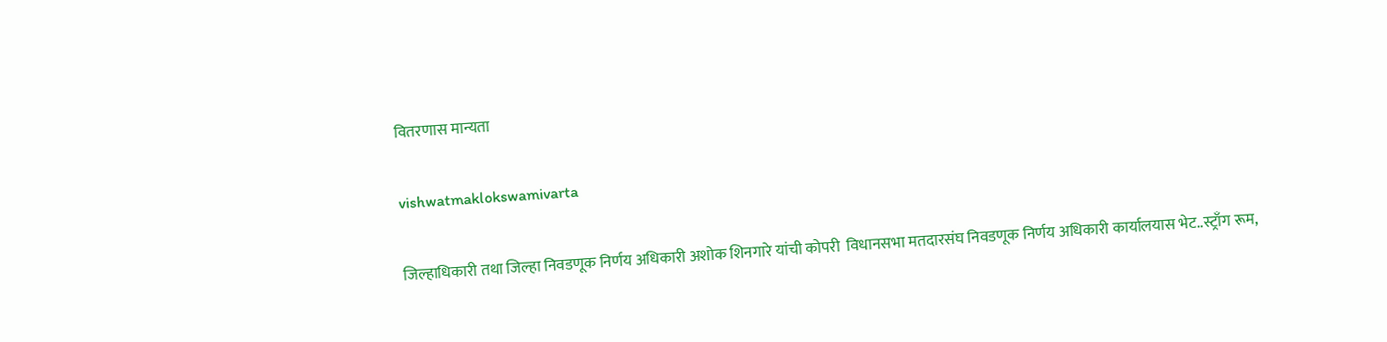वितरणास मान्यता

vishwatmaklokswamivarta

जिल्हाधिकारी तथा जिल्हा निवडणूक निर्णय अधिकारी अशोक शिनगारे यांची कोपरी ‍ विधानसभा मतदारसंघ निवडणूक निर्णय अधिकारी कार्यालयास भेट..स्ट्राँग रूम,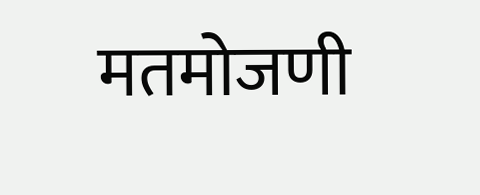मतमोजणी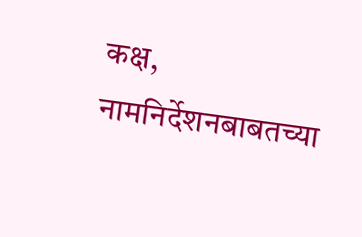कक्ष, नामनिर्देशनबाबतच्या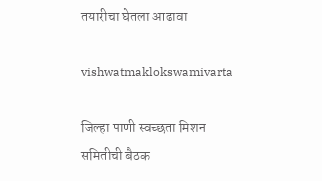तयारीचा घेतला आढावा

vishwatmaklokswamivarta

जिल्हा पाणी स्वच्छता मिशन समितीची बैठक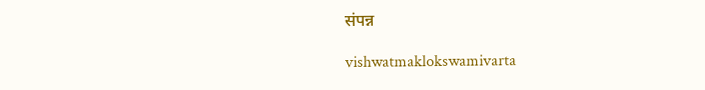संपन्न

vishwatmaklokswamivarta